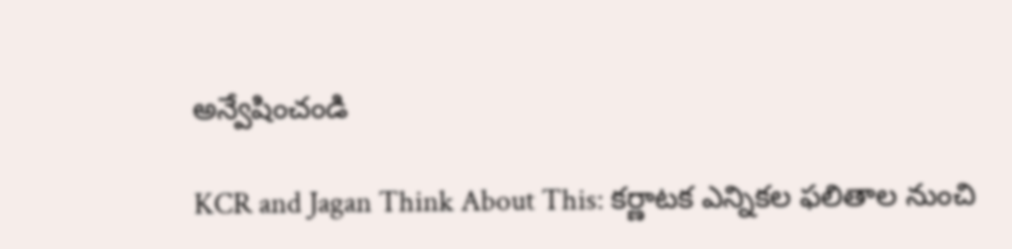అన్వేషించండి

KCR and Jagan Think About This: కర్ణాటక ఎన్నికల ఫలితాల నుంచి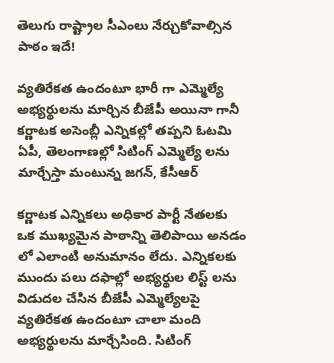తెలుగు రాష్ట్రాల సీఎంలు నేర్చుకోవాల్సిన పాఠం ఇదే!

వ్యతిరేకత ఉందంటూ భారీ గా ఎమ్మెల్యే అభ్యర్థులను మార్చిన బీజేపీ అయినా గానీ కర్ణాటక అసెంబ్లీ ఎన్నికల్లో తప్పని ఓటమి ఏపీ, తెలంగాణల్లో సిటింగ్ ఎమ్మెల్యే లను మార్చేస్తా మంటున్న జగన్, కేసీఆర్

కర్ణాటక ఎన్నికలు అధికార పార్టీ నేతలకు ఒక ముఖ్యమైన పాఠాన్ని తెలిపాయి అనడం లో ఎలాంటి అనుమానం లేదు. ఎన్నికలకు ముందు పలు దఫాల్లో అభ్యర్థుల లిస్ట్ లను విడుదల చేసిన బీజేపీ ఎమ్మెల్యేలపై వ్యతిరేకత ఉందంటూ చాలా మంది అభ్యర్థులను మార్చేసింది. సిటింగ్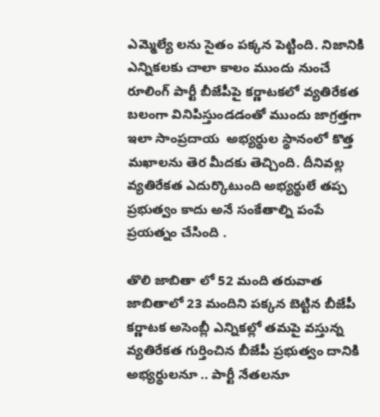ఎమ్మెల్యే లను సైతం పక్కన పెట్టింది. నిజానికి ఎన్నికలకు చాలా కాలం ముందు నుంచే రూలింగ్ పార్టీ బీజేపీపై కర్ణాటకలో వ్యతిరేకత బలంగా వినిపిస్తుండడంతో ముందు జాగ్రత్తగా ఇలా సాంప్రదాయ  అభ్యర్థుల స్థానంలో కొత్త మఖాలను తెర మీదకు తెచ్చింది. దీనివల్ల వ్యతిరేకత ఎదుర్కొటుంది అభ్యర్థులే తప్ప ప్రభుత్వం కాదు అనే సంకేతాల్ని పంపే ప్రయత్నం చేసింది .

తొలి జాబితా లో 52 మంది తరువాత జాబితాలో 23 మందిని పక్కన బెట్టిన బీజేపీ
కర్ణాటక అసెంబ్లీ ఎన్నికల్లో తమపై వస్తున్న వ్యతిరేకత గుర్తించిన బీజేపీ ప్రభుత్వం దానికి అభ్యర్థులనూ .. పార్టీ నేతలనూ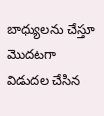బాధ్యులను చేస్తూ మొదటగా విడుదల చేసిన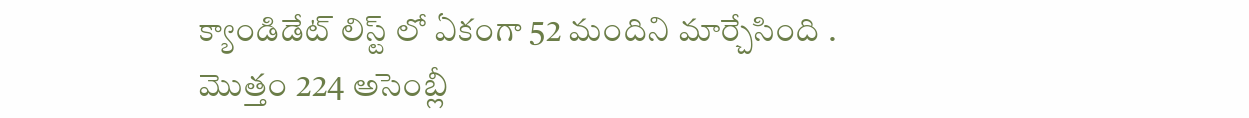క్యాండిడేట్ లిస్ట్ లో ఏకంగా 52 మందిని మార్చేసింది . మొత్తం 224 అసెంబ్లీ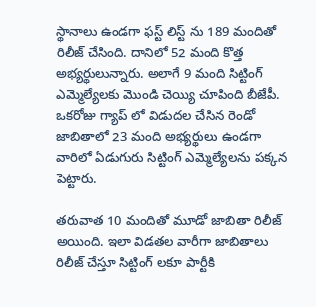స్థానాలు ఉండగా ఫస్ట్ లిస్ట్ ను 189 మందితో రిలీజ్ చేసింది. దానిలో 52 మంది కొత్త అభ్యర్థులున్నారు. అలాగే 9 మంది సిట్టింగ్ ఎమ్మెల్యేలకు మొండి చెయ్యి చూపింది బీజేపీ. ఒకరోజు గ్యాప్ లో విడుదల చేసిన రెండో జాబితాలో 23 మంది అభ్యర్థులు ఉండగా వారిలో ఏడుగురు సిట్టింగ్ ఎమ్మెల్యేలను పక్కన పెట్టారు.

తరువాత 10 మందితో మూడో జాబితా రిలీజ్ అయింది. ఇలా విడతల వారీగా జాబితాలు రిలీజ్ చేస్తూ సిట్టింగ్ లకూ పార్టీకి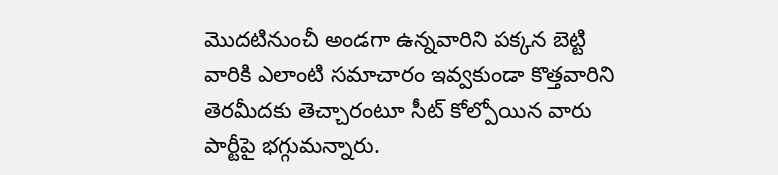మొదటినుంచీ అండగా ఉన్నవారిని పక్కన బెట్టి వారికి ఎలాంటి సమాచారం ఇవ్వకుండా కొత్తవారిని తెరమీదకు తెచ్చారంటూ సీట్ కోల్పోయిన వారు పార్టీపై భగ్గుమన్నారు.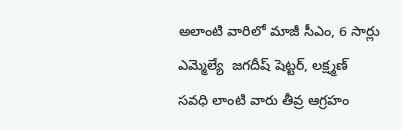అలాంటి వారిలో మాజీ సీఎం, 6 సార్లు ఎమ్మెల్యే  జగదీష్ షెట్టర్, లక్ష్మణ్ సవధి లాంటి వారు తీవ్ర ఆగ్రహం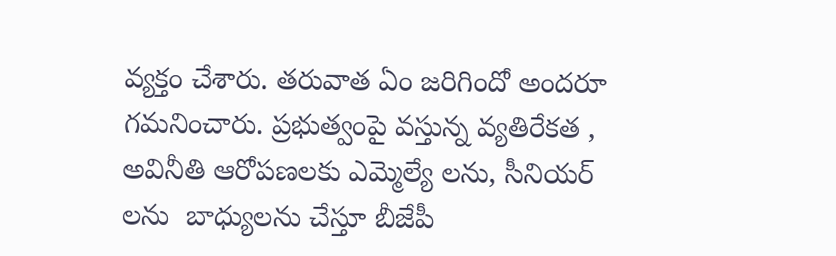వ్యక్తం చేశారు. తరువాత ఏం జరిగిందో అందరూ గమనించారు. ప్రభుత్వంపై వస్తున్న వ్యతిరేకత , అవినీతి ఆరోపణలకు ఎమ్మెల్యే లను, సీనియర్ లను  బాధ్యులను చేస్తూ బీజేపీ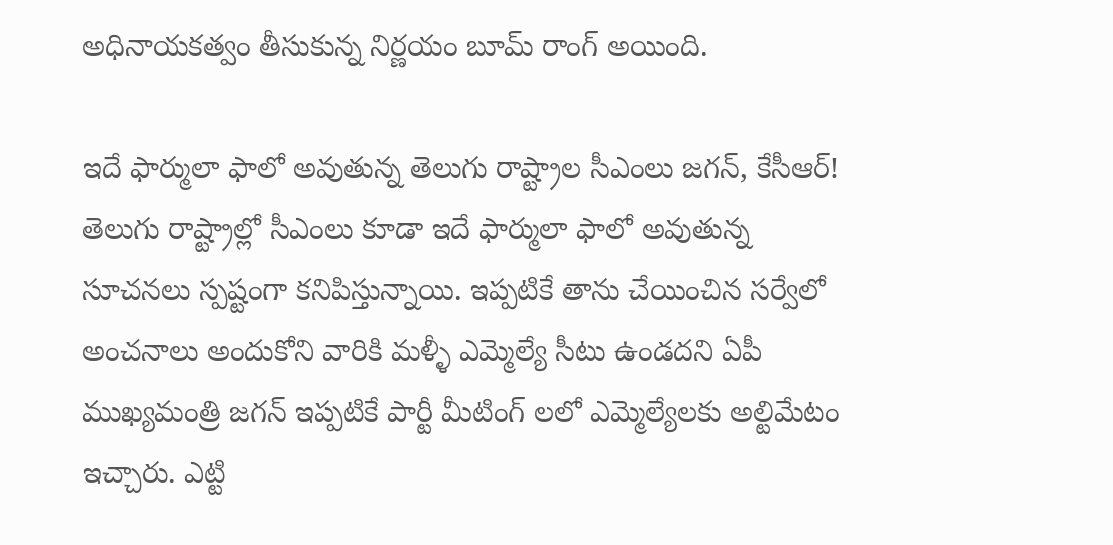అధినాయకత్వం తీసుకున్న నిర్ణయం బూమ్ రాంగ్ అయింది.

ఇదే ఫార్ములా ఫాలో అవుతున్న తెలుగు రాష్ట్రాల సీఎంలు జగన్, కేసీఆర్!
తెలుగు రాష్ట్రాల్లో సీఎంలు కూడా ఇదే ఫార్ములా ఫాలో అవుతున్న సూచనలు స్పష్టంగా కనిపిస్తున్నాయి. ఇప్పటికే తాను చేయించిన సర్వేలో అంచనాలు అందుకోని వారికి మళ్ళీ ఎమ్మెల్యే సీటు ఉండదని ఏపీ ముఖ్యమంత్రి జగన్ ఇప్పటికే పార్టీ మీటింగ్ లలో ఎమ్మెల్యేలకు అల్టిమేటం ఇచ్చారు. ఎట్టి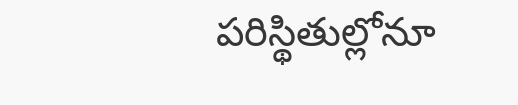పరిస్థితుల్లోనూ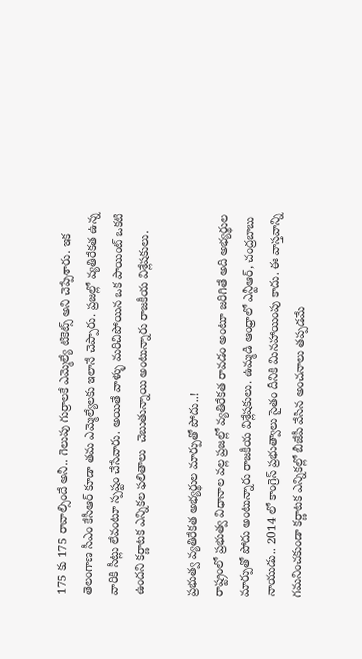175 కు 175 రావాల్సిందే అనీ.. గెలుపు గుర్రాలకే ఎమ్మెల్యే టికెట్స్ అని చెప్పేశారు. ఇక తెలంగాణ సీఎం కేసీఆర్ కూడా తమ ఎమ్మెల్యేలకు ఇలానే చెప్పారు. ప్రజల్లో వ్యతిరేకత ఉన్న వారికి సీట్లు లేవంటూ స్పష్టం చేసేవారు. అయితే వాళ్ళు మరిచిపోయిన ఒక పాయింట్ ఒకటి ఉందని కర్ణాటక ఎన్నికల ఫలితాలు  చెబుతున్నాయి అంటున్నారు రాజకీయ విశ్లేషకులు.

ప్రభుత్వ వ్యతిరేకత అభ్యర్థుల మార్పుతో పోదు..!
రాష్ట్రంలో ప్రభుత్వ విధానాల వల్ల ప్రజల్లో వ్యతిరేకత రావడం అంటూ జరిగితే అది అభ్యర్థుల మార్పుతో పోదు అంటున్నారు రాజకీయ విశ్లేషకులు. ఉమ్మడి ఆంధ్రాలో ఎన్టీఆర్, చంద్రబాబు నాయుడు.. 2014 లో కాంగ్రెస్ ప్రభుత్వాలు సైతం దీనికి మినహాయింపు కాదు. ఈ వాస్తవాన్ని గమనించకుండా కర్ణాటక ఎన్నికల్లో బీజేపీ వేసిన అంచనాలు తప్పడమే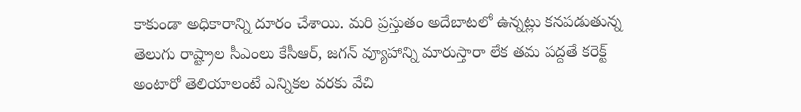కాకుండా అధికారాన్ని దూరం చేశాయి. మరి ప్రస్తుతం అదేబాటలో ఉన్నట్లు కనపడుతున్న తెలుగు రాష్ట్రాల సీఎంలు కేసీఆర్, జగన్ వ్యూహాన్ని మారుస్తారా లేక తమ పద్దతే కరెక్ట్ అంటారో తెలియాలంటే ఎన్నికల వరకు వేచి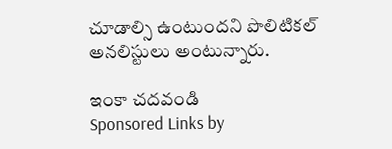చూడాల్సి ఉంటుందని పొలిటికల్ అనలిస్టులు అంటున్నారు.

ఇంకా చదవండి
Sponsored Links by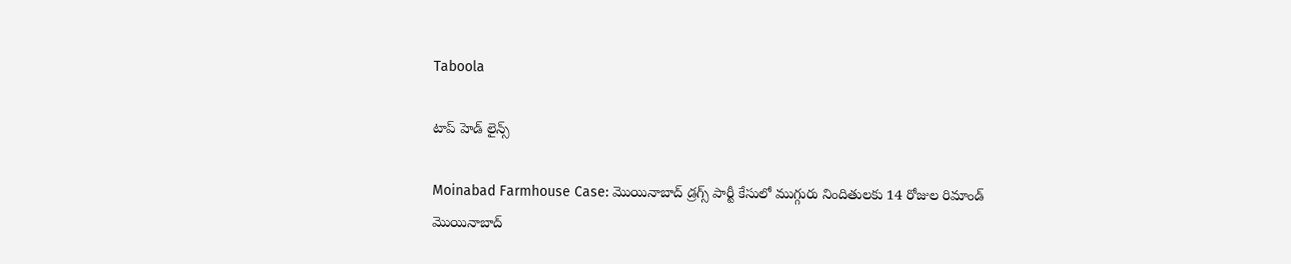Taboola

టాప్ హెడ్ లైన్స్

Moinabad Farmhouse Case: మొయినాబాద్ డ్రగ్స్ పార్టీ కేసులో ముగ్గురు నిందితులకు 14 రోజుల రిమాండ్
మొయినాబాద్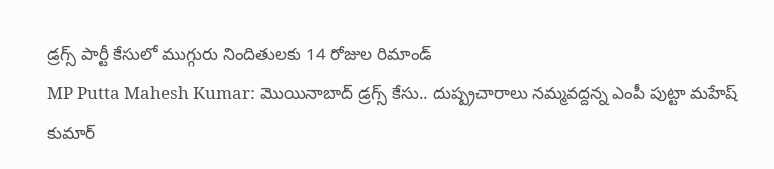డ్రగ్స్ పార్టీ కేసులో ముగ్గురు నిందితులకు 14 రోజుల రిమాండ్
MP Putta Mahesh Kumar: మొయినాబాద్ డ్రగ్స్ కేసు.. దుష్ప్రచారాలు నమ్మవద్దన్న ఎంపీ పుట్టా మహేష్ కుమార్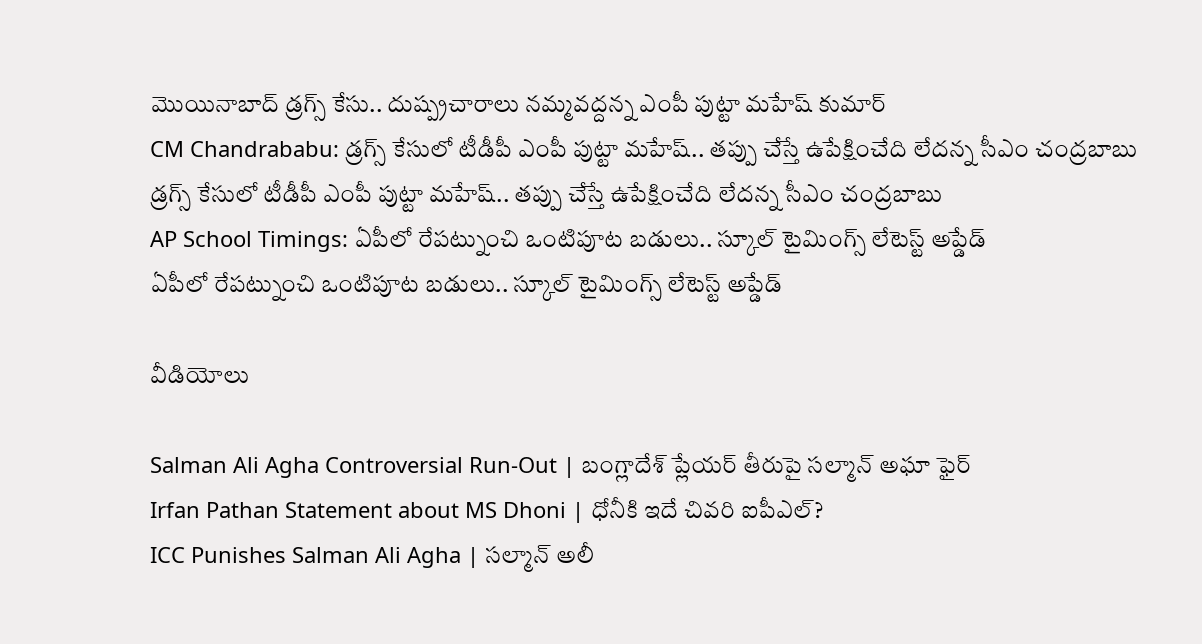మొయినాబాద్ డ్రగ్స్ కేసు.. దుష్ప్రచారాలు నమ్మవద్దన్న ఎంపీ పుట్టా మహేష్ కుమార్
CM Chandrababu: డ్రగ్స్ కేసులో టీడీపీ ఎంపీ పుట్టా మహేష్‌.. తప్పు చేస్తే ఉపేక్షించేది లేదన్న సీఎం చంద్రబాబు
డ్రగ్స్ కేసులో టీడీపీ ఎంపీ పుట్టా మహేష్‌.. తప్పు చేస్తే ఉపేక్షించేది లేదన్న సీఎం చంద్రబాబు
AP School Timings: ఏపీలో రేపట్నుంచి ఒంటిపూట బడులు.. స్కూల్ టైమింగ్స్ లేటెస్ట్ అప్డేడ్
ఏపీలో రేపట్నుంచి ఒంటిపూట బడులు.. స్కూల్ టైమింగ్స్ లేటెస్ట్ అప్డేడ్

వీడియోలు

Salman Ali Agha Controversial Run-Out | బంగ్లాదేశ్ ప్లేయర్ తీరుపై సల్మాన్ అఘా ఫైర్
Irfan Pathan Statement about MS Dhoni | ధోనీకి ఇదే చివరి ఐపీఎల్?
ICC Punishes Salman Ali Agha | సల్మాన్ అలీ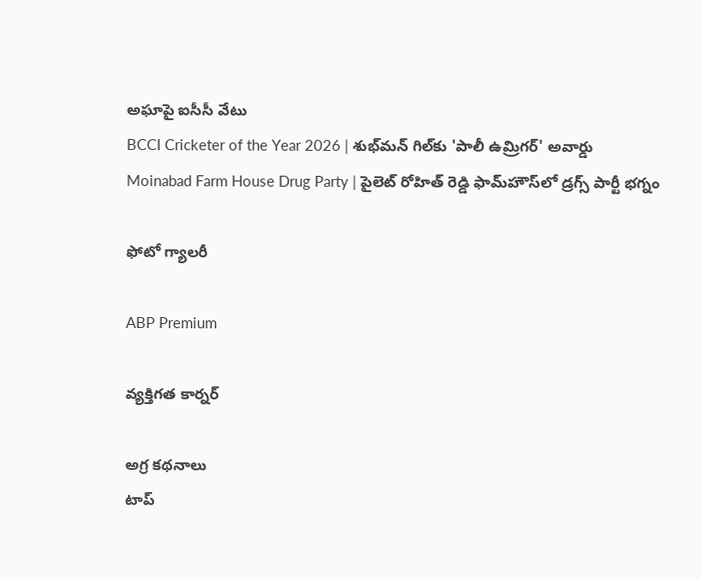అఘాపై ఐసీసీ వేటు
BCCI Cricketer of the Year 2026 | శుభ్‌మన్ గిల్‌కు 'పాలీ ఉమ్రిగర్' అవార్డు
Moinabad Farm House Drug Party | పైలెట్ రోహిత్ రెడ్డి ఫామ్‌హౌస్‌లో డ్రగ్స్ పార్టీ భగ్నం

ఫోటో గ్యాలరీ

ABP Premium

వ్యక్తిగత కార్నర్

అగ్ర కథనాలు
టాప్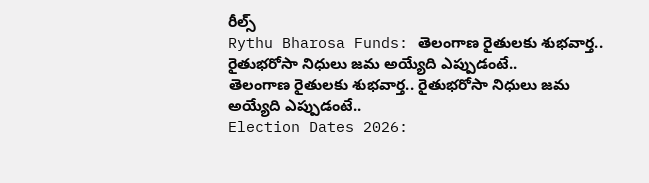రీల్స్
Rythu Bharosa Funds: తెలంగాణ రైతులకు శుభ‌వార్త.. రైతుభ‌రోసా నిధులు జమ అయ్యేది ఎప్పుడంటే..
తెలంగాణ రైతులకు శుభ‌వార్త.. రైతుభ‌రోసా నిధులు జమ అయ్యేది ఎప్పుడంటే..
Election Dates 2026: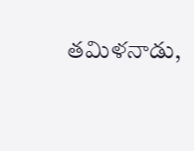తమిళనాడు,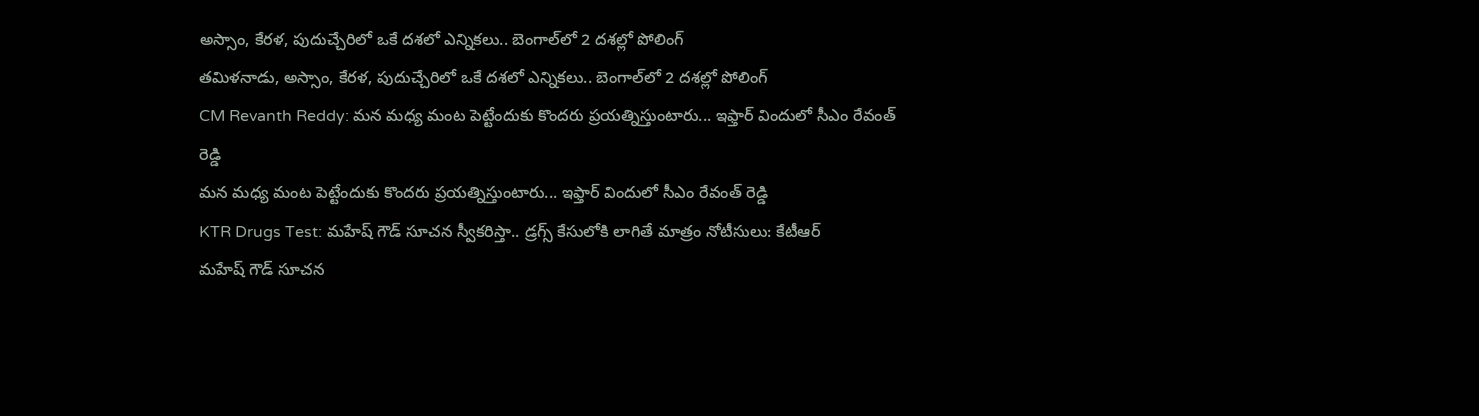అస్సాం, కేరళ, పుదుచ్చేరిలో ఒకే దశలో ఎన్నికలు.. బెంగాల్‌లో 2 దశల్లో పోలింగ్
తమిళనాడు, అస్సాం, కేరళ, పుదుచ్చేరిలో ఒకే దశలో ఎన్నికలు.. బెంగాల్‌లో 2 దశల్లో పోలింగ్
CM Revanth Reddy: మన మధ్య మంట పెట్టేందుకు కొందరు ప్రయత్నిస్తుంటారు... ఇఫ్తార్ విందులో సీఎం రేవంత్ రెడ్డి
మన మధ్య మంట పెట్టేందుకు కొందరు ప్రయత్నిస్తుంటారు... ఇఫ్తార్ విందులో సీఎం రేవంత్ రెడ్డి
KTR Drugs Test: మహేష్ గౌడ్ సూచన స్వీకరిస్తా.. డ్రగ్స్ కేసులోకి లాగితే మాత్రం నోటీసులు: కేటీఆర్
మహేష్ గౌడ్ సూచన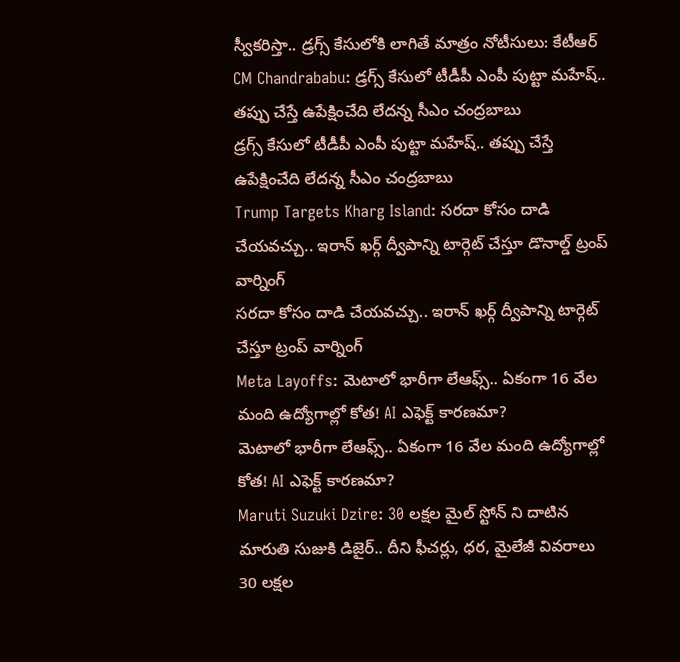స్వీకరిస్తా.. డ్రగ్స్ కేసులోకి లాగితే మాత్రం నోటీసులు: కేటీఆర్
CM Chandrababu: డ్రగ్స్ కేసులో టీడీపీ ఎంపీ పుట్టా మహేష్‌.. తప్పు చేస్తే ఉపేక్షించేది లేదన్న సీఎం చంద్రబాబు
డ్రగ్స్ కేసులో టీడీపీ ఎంపీ పుట్టా మహేష్‌.. తప్పు చేస్తే ఉపేక్షించేది లేదన్న సీఎం చంద్రబాబు
Trump Targets Kharg Island: సరదా కోసం దాడి చేయవచ్చు.. ఇరాన్ ఖర్గ్ ద్వీపాన్ని టార్గెట్ చేస్తూ డొనాల్డ్ ట్రంప్ వార్నింగ్
సరదా కోసం దాడి చేయవచ్చు.. ఇరాన్ ఖర్గ్ ద్వీపాన్ని టార్గెట్ చేస్తూ ట్రంప్ వార్నింగ్
Meta Layoffs: మెటాలో భారీగా లేఆఫ్స్.. ఏకంగా 16 వేల మంది ఉద్యోగాల్లో కోత! AI ఎఫెక్ట్ కారణమా?
మెటాలో భారీగా లేఆఫ్స్.. ఏకంగా 16 వేల మంది ఉద్యోగాల్లో కోత! AI ఎఫెక్ట్ కారణమా?
Maruti Suzuki Dzire: 30 లక్షల మైల్ స్టోన్ ని దాటిన మారుతి సుజుకి డిజైర్.. దీని ఫీచర్లు, ధర, మైలేజీ వివరాలు
30 లక్షల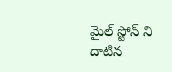మైల్ స్టోన్ ని దాటిన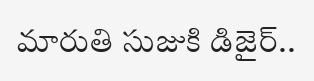మారుతి సుజుకి డిజైర్..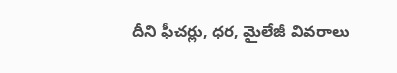దీని ఫీచర్లు, ధర, మైలేజీ వివరాలు